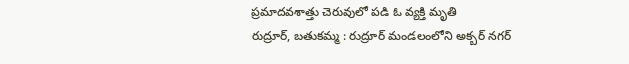ప్రమాదవశాత్తు చెరువులో పడి ఓ వ్యక్తి మృతి
రుద్రూర్, బతుకమ్మ : రుద్రూర్ మండలంలోని అక్బర్ నగర్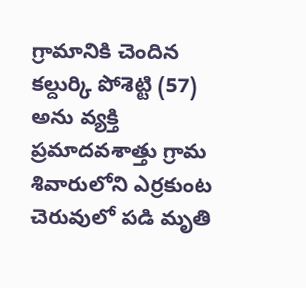గ్రామానికి చెందిన కల్దుర్కి పోశెట్టి (57) అను వ్యక్తి ప్రమాదవశాత్తు గ్రామ శివారులోని ఎర్రకుంట చెరువులో పడి మృతి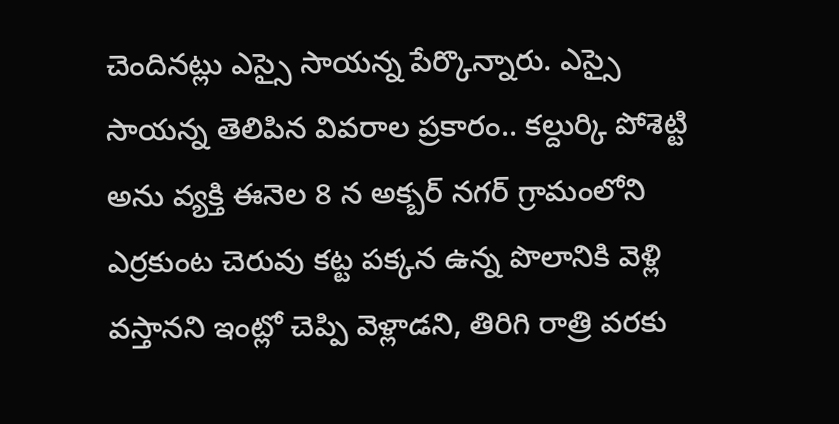చెందినట్లు ఎస్సై సాయన్న పేర్కొన్నారు. ఎస్సై సాయన్న తెలిపిన వివరాల ప్రకారం.. కల్దుర్కి పోశెట్టి అను వ్యక్తి ఈనెల 8 న అక్బర్ నగర్ గ్రామంలోని ఎర్రకుంట చెరువు కట్ట పక్కన ఉన్న పొలానికి వెళ్లి వస్తానని ఇంట్లో చెప్పి వెళ్లాడని, తిరిగి రాత్రి వరకు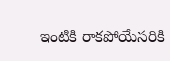ఇంటికి రాకపోయేసరికి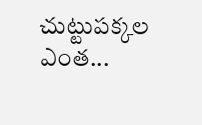చుట్టుపక్కల ఎంత...